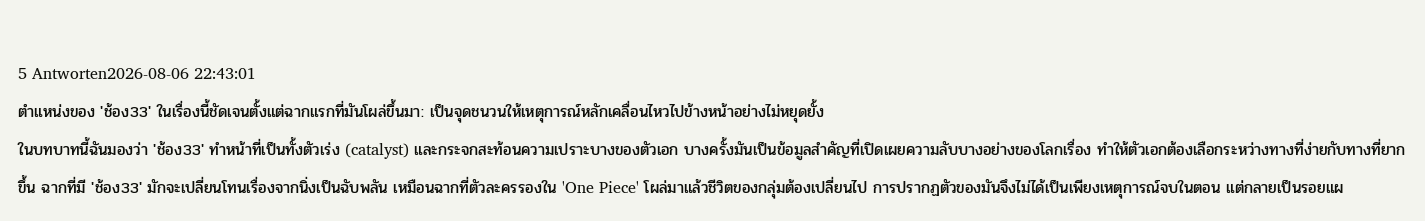5 Antworten2026-08-06 22:43:01
ตำแหน่งของ 'ช้อง33' ในเรื่องนี้ชัดเจนตั้งแต่ฉากแรกที่มันโผล่ขึ้นมา: เป็นจุดชนวนให้เหตุการณ์หลักเคลื่อนไหวไปข้างหน้าอย่างไม่หยุดยั้ง
ในบทบาทนี้ฉันมองว่า 'ช้อง33' ทำหน้าที่เป็นทั้งตัวเร่ง (catalyst) และกระจกสะท้อนความเปราะบางของตัวเอก บางครั้งมันเป็นข้อมูลสำคัญที่เปิดเผยความลับบางอย่างของโลกเรื่อง ทำให้ตัวเอกต้องเลือกระหว่างทางที่ง่ายกับทางที่ยากขึ้น ฉากที่มี 'ช้อง33' มักจะเปลี่ยนโทนเรื่องจากนิ่งเป็นฉับพลัน เหมือนฉากที่ตัวละครรองใน 'One Piece' โผล่มาแล้วชีวิตของกลุ่มต้องเปลี่ยนไป การปรากฏตัวของมันจึงไม่ได้เป็นเพียงเหตุการณ์จบในตอน แต่กลายเป็นรอยแผ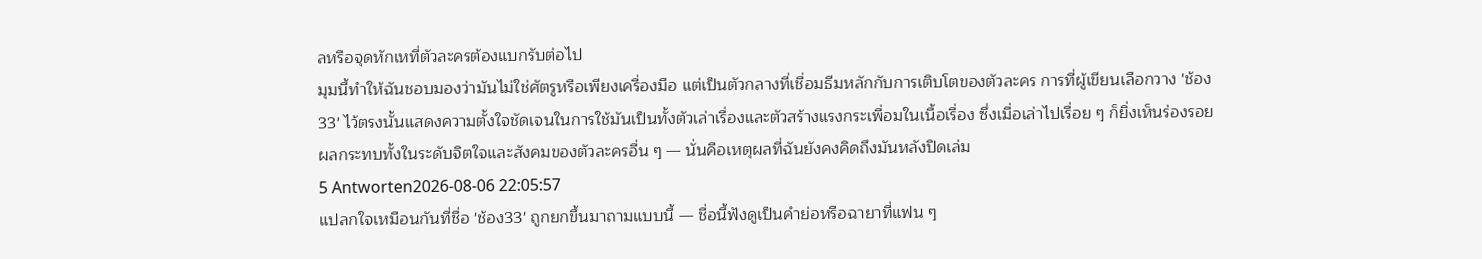ลหรือจุดหักเหที่ตัวละครต้องแบกรับต่อไป
มุมนี้ทำให้ฉันชอบมองว่ามันไม่ใช่ศัตรูหรือเพียงเครื่องมือ แต่เป็นตัวกลางที่เชื่อมธีมหลักกับการเติบโตของตัวละคร การที่ผู้เขียนเลือกวาง 'ช้อง33' ไว้ตรงนั้นแสดงความตั้งใจชัดเจนในการใช้มันเป็นทั้งตัวเล่าเรื่องและตัวสร้างแรงกระเพื่อมในเนื้อเรื่อง ซึ่งเมื่อเล่าไปเรื่อย ๆ ก็ยิ่งเห็นร่องรอยผลกระทบทั้งในระดับจิตใจและสังคมของตัวละครอื่น ๆ — นั่นคือเหตุผลที่ฉันยังคงคิดถึงมันหลังปิดเล่ม
5 Antworten2026-08-06 22:05:57
แปลกใจเหมือนกันที่ชื่อ 'ช้อง33' ถูกยกขึ้นมาถามแบบนี้ — ชื่อนี้ฟังดูเป็นคำย่อหรือฉายาที่แฟน ๆ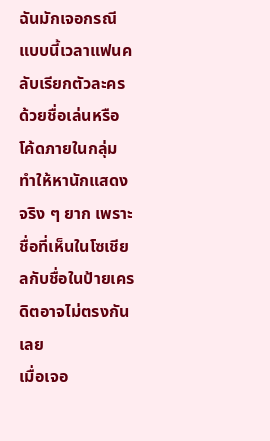ฉันมักเจอกรณีแบบนี้เวลาแฟนคลับเรียกตัวละครด้วยชื่อเล่นหรือโค้ดภายในกลุ่ม ทำให้หานักแสดงจริง ๆ ยาก เพราะชื่อที่เห็นในโซเชียลกับชื่อในป้ายเครดิตอาจไม่ตรงกันเลย
เมื่อเจอ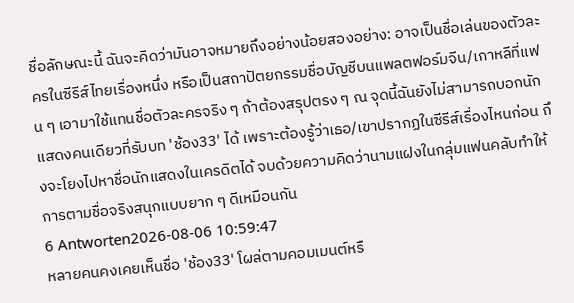ชื่อลักษณะนี้ ฉันจะคิดว่ามันอาจหมายถึงอย่างน้อยสองอย่าง: อาจเป็นชื่อเล่นของตัวละครในซีรีส์ไทยเรื่องหนึ่ง หรือเป็นสถาปัตยกรรมชื่อบัญชีบนแพลตฟอร์มจีน/เกาหลีที่แฟน ๆ เอามาใช้แทนชื่อตัวละครจริง ๆ ถ้าต้องสรุปตรง ๆ ณ จุดนี้ฉันยังไม่สามารถบอกนักแสดงคนเดียวที่รับบท 'ช้อง33' ได้ เพราะต้องรู้ว่าเธอ/เขาปรากฏในซีรีส์เรื่องไหนก่อน ถึงจะโยงไปหาชื่อนักแสดงในเครดิตได้ จบด้วยความคิดว่านามแฝงในกลุ่มแฟนคลับทำให้การตามชื่อจริงสนุกแบบยาก ๆ ดีเหมือนกัน
6 Antworten2026-08-06 10:59:47
หลายคนคงเคยเห็นชื่อ 'ช้อง33' โผล่ตามคอมเมนต์หรื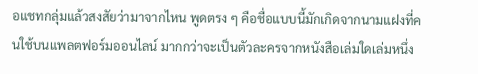อแชทกลุ่มแล้วสงสัยว่ามาจากไหน พูดตรง ๆ คือชื่อแบบนี้มักเกิดจากนามแฝงที่คนใช้บนแพลตฟอร์มออนไลน์ มากกว่าจะเป็นตัวละครจากหนังสือเล่มใดเล่มหนึ่ง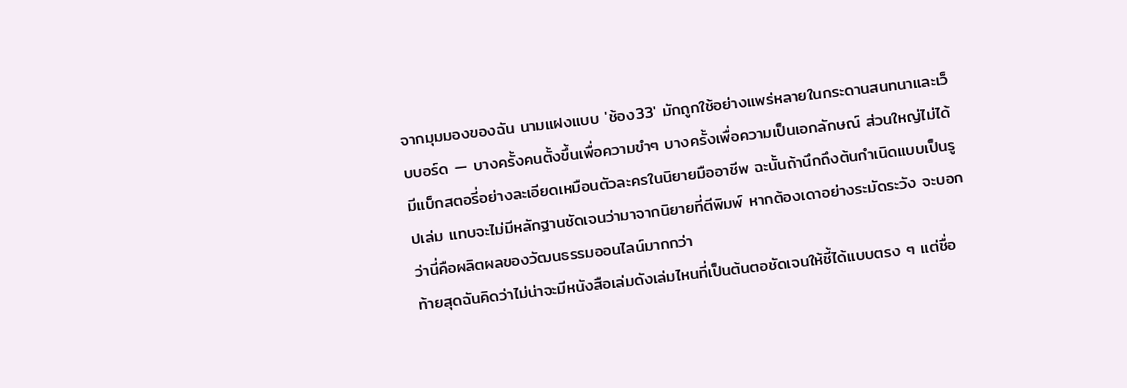จากมุมมองของฉัน นามแฝงแบบ 'ช้อง33' มักถูกใช้อย่างแพร่หลายในกระดานสนทนาและเว็บบอร์ด — บางครั้งคนตั้งขึ้นเพื่อความขำๆ บางครั้งเพื่อความเป็นเอกลักษณ์ ส่วนใหญ่ไม่ได้มีแบ็กสตอรี่อย่างละเอียดเหมือนตัวละครในนิยายมืออาชีพ ฉะนั้นถ้านึกถึงต้นกำเนิดแบบเป็นรูปเล่ม แทบจะไม่มีหลักฐานชัดเจนว่ามาจากนิยายที่ตีพิมพ์ หากต้องเดาอย่างระมัดระวัง จะบอกว่านี่คือผลิตผลของวัฒนธรรมออนไลน์มากกว่า
ท้ายสุดฉันคิดว่าไม่น่าจะมีหนังสือเล่มดังเล่มไหนที่เป็นต้นตอชัดเจนให้ชี้ได้แบบตรง ๆ แต่ชื่อ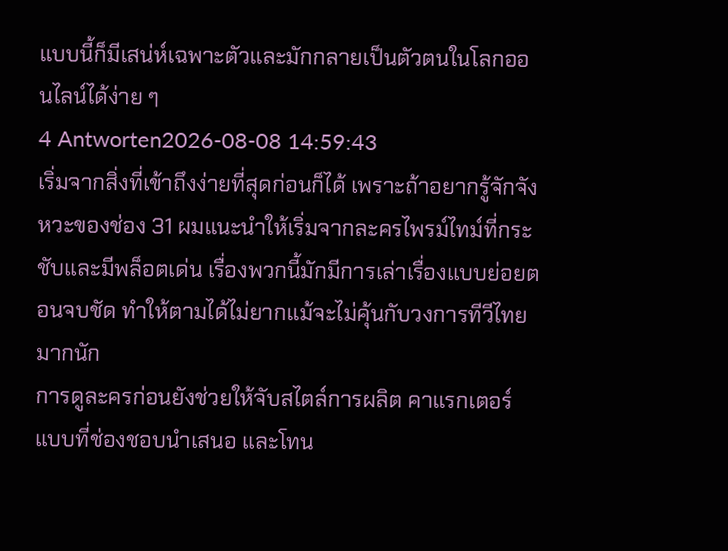แบบนี้ก็มีเสน่ห์เฉพาะตัวและมักกลายเป็นตัวตนในโลกออนไลน์ได้ง่าย ๆ
4 Antworten2026-08-08 14:59:43
เริ่มจากสิ่งที่เข้าถึงง่ายที่สุดก่อนก็ได้ เพราะถ้าอยากรู้จักจังหวะของช่อง 31 ผมแนะนำให้เริ่มจากละครไพรม์ไทม์ที่กระชับและมีพล็อตเด่น เรื่องพวกนี้มักมีการเล่าเรื่องแบบย่อยตอนจบชัด ทำให้ตามได้ไม่ยากแม้จะไม่คุ้นกับวงการทีวีไทยมากนัก
การดูละครก่อนยังช่วยให้จับสไตล์การผลิต คาแรกเตอร์แบบที่ช่องชอบนำเสนอ และโทน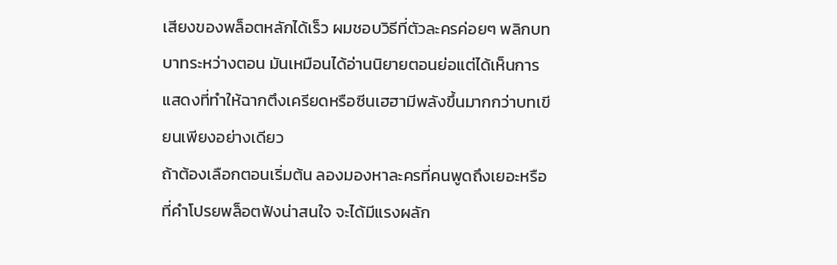เสียงของพล็อตหลักได้เร็ว ผมชอบวิธีที่ตัวละครค่อยๆ พลิกบทบาทระหว่างตอน มันเหมือนได้อ่านนิยายตอนย่อแต่ได้เห็นการแสดงที่ทำให้ฉากตึงเครียดหรือซีนเฮฮามีพลังขึ้นมากกว่าบทเขียนเพียงอย่างเดียว
ถ้าต้องเลือกตอนเริ่มต้น ลองมองหาละครที่คนพูดถึงเยอะหรือที่คำโปรยพล็อตฟังน่าสนใจ จะได้มีแรงผลัก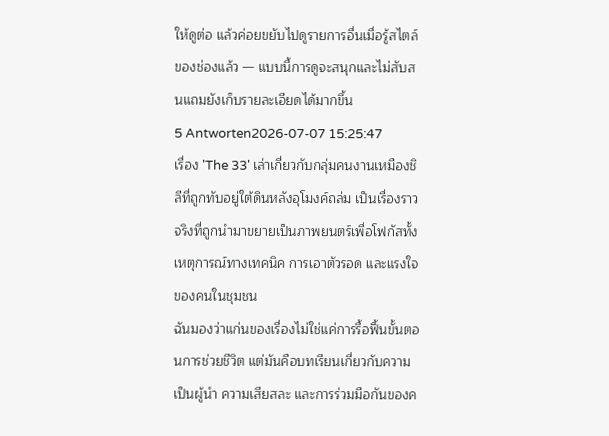ให้ดูต่อ แล้วค่อยขยับไปดูรายการอื่นเมื่อรู้สไตล์ของช่องแล้ว — แบบนี้การดูจะสนุกและไม่สับสนแถมยังเก็บรายละเอียดได้มากขึ้น
5 Antworten2026-07-07 15:25:47
เรื่อง 'The 33' เล่าเกี่ยวกับกลุ่มคนงานเหมืองชิลีที่ถูกทับอยู่ใต้ดินหลังอุโมงค์ถล่ม เป็นเรื่องราวจริงที่ถูกนำมาขยายเป็นภาพยนตร์เพื่อโฟกัสทั้งเหตุการณ์ทางเทคนิค การเอาตัวรอด และแรงใจของคนในชุมชน
ฉันมองว่าแก่นของเรื่องไม่ใช่แค่การรื้อฟื้นขั้นตอนการช่วยชีวิต แต่มันคือบทเรียนเกี่ยวกับความเป็นผู้นำ ความเสียสละ และการร่วมมือกันของค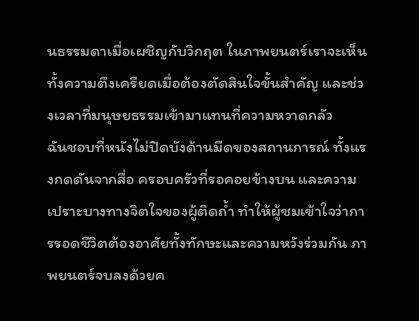นธรรมดาเมื่อเผชิญกับวิกฤต ในภาพยนตร์เราจะเห็นทั้งความตึงเครียดเมื่อต้องตัดสินใจขั้นสำคัญ และช่วงเวลาที่มนุษยธรรมเข้ามาแทนที่ความหวาดกลัว
ฉันชอบที่หนังไม่ปิดบังด้านมืดของสถานการณ์ ทั้งแรงกดดันจากสื่อ ครอบครัวที่รอคอยข้างบน และความเปราะบางทางจิตใจของผู้ติดถ้ำ ทำให้ผู้ชมเข้าใจว่าการรอดชีวิตต้องอาศัยทั้งทักษะและความหวังร่วมกัน ภาพยนตร์จบลงด้วยค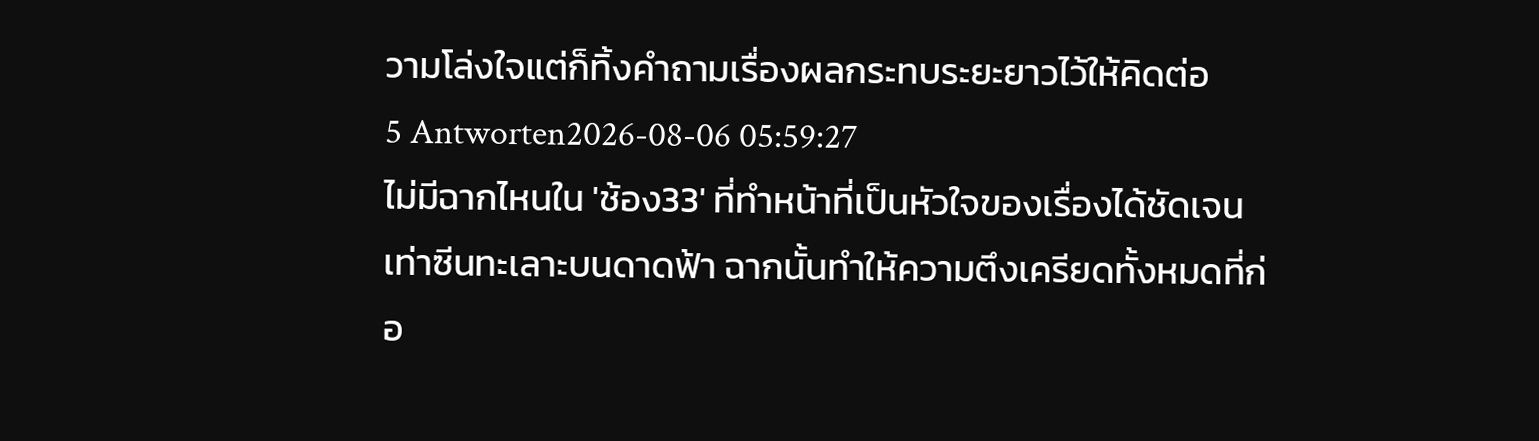วามโล่งใจแต่ก็ทิ้งคำถามเรื่องผลกระทบระยะยาวไว้ให้คิดต่อ
5 Antworten2026-08-06 05:59:27
ไม่มีฉากไหนใน 'ช้อง33' ที่ทำหน้าที่เป็นหัวใจของเรื่องได้ชัดเจนเท่าซีนทะเลาะบนดาดฟ้า ฉากนั้นทำให้ความตึงเครียดทั้งหมดที่ก่อ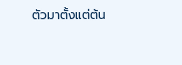ตัวมาตั้งแต่ต้น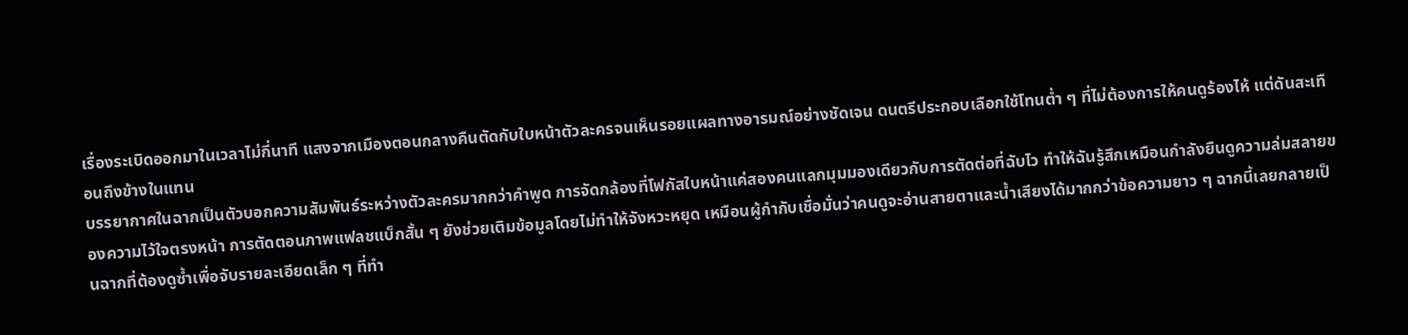เรื่องระเบิดออกมาในเวลาไม่กี่นาที แสงจากเมืองตอนกลางคืนตัดกับใบหน้าตัวละครจนเห็นรอยแผลทางอารมณ์อย่างชัดเจน ดนตรีประกอบเลือกใช้โทนต่ำ ๆ ที่ไม่ต้องการให้คนดูร้องไห้ แต่ดันสะเทือนถึงข้างในแทน
บรรยากาศในฉากเป็นตัวบอกความสัมพันธ์ระหว่างตัวละครมากกว่าคำพูด การจัดกล้องที่โฟกัสใบหน้าแค่สองคนแลกมุมมองเดียวกับการตัดต่อที่ฉับไว ทำให้ฉันรู้สึกเหมือนกำลังยืนดูความล่มสลายของความไว้ใจตรงหน้า การตัดตอนภาพแฟลชแบ็กสั้น ๆ ยังช่วยเติมข้อมูลโดยไม่ทำให้จังหวะหยุด เหมือนผู้กำกับเชื่อมั่นว่าคนดูจะอ่านสายตาและน้ำเสียงได้มากกว่าข้อความยาว ๆ ฉากนี้เลยกลายเป็นฉากที่ต้องดูซ้ำเพื่อจับรายละเอียดเล็ก ๆ ที่ทำ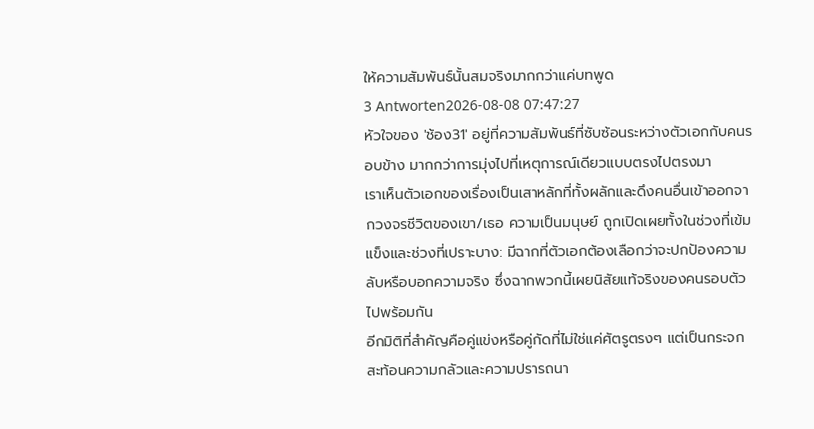ให้ความสัมพันธ์นั้นสมจริงมากกว่าแค่บทพูด
3 Antworten2026-08-08 07:47:27
หัวใจของ 'ช้อง31' อยู่ที่ความสัมพันธ์ที่ซับซ้อนระหว่างตัวเอกกับคนรอบข้าง มากกว่าการมุ่งไปที่เหตุการณ์เดียวแบบตรงไปตรงมา
เราเห็นตัวเอกของเรื่องเป็นเสาหลักที่ทั้งผลักและดึงคนอื่นเข้าออกจากวงจรชีวิตของเขา/เธอ ความเป็นมนุษย์ ถูกเปิดเผยทั้งในช่วงที่เข้มแข็งและช่วงที่เปราะบาง: มีฉากที่ตัวเอกต้องเลือกว่าจะปกป้องความลับหรือบอกความจริง ซึ่งฉากพวกนี้เผยนิสัยแท้จริงของคนรอบตัวไปพร้อมกัน
อีกมิติที่สำคัญคือคู่แข่งหรือคู่กัดที่ไม่ใช่แค่ศัตรูตรงๆ แต่เป็นกระจกสะท้อนความกลัวและความปรารถนา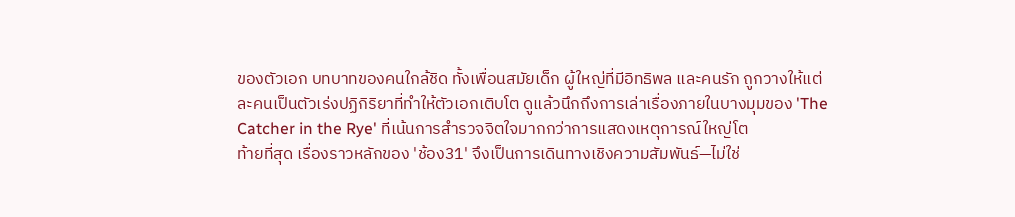ของตัวเอก บทบาทของคนใกล้ชิด ทั้งเพื่อนสมัยเด็ก ผู้ใหญ่ที่มีอิทธิพล และคนรัก ถูกวางให้แต่ละคนเป็นตัวเร่งปฏิกิริยาที่ทำให้ตัวเอกเติบโต ดูแล้วนึกถึงการเล่าเรื่องภายในบางมุมของ 'The Catcher in the Rye' ที่เน้นการสำรวจจิตใจมากกว่าการแสดงเหตุการณ์ใหญ่โต
ท้ายที่สุด เรื่องราวหลักของ 'ช้อง31' จึงเป็นการเดินทางเชิงความสัมพันธ์—ไม่ใช่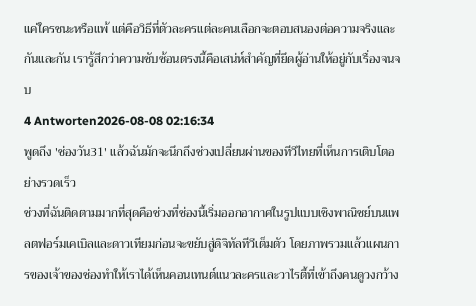แค่ใครชนะหรือแพ้ แต่คือวิธีที่ตัวละครแต่ละคนเลือกจะตอบสนองต่อความจริงและกันและกัน เรารู้สึกว่าความซับซ้อนตรงนี้คือเสน่ห์สำคัญที่ยึดผู้อ่านให้อยู่กับเรื่องจนจบ
4 Antworten2026-08-08 02:16:34
พูดถึง 'ช่องวัน31' แล้วฉันมักจะนึกถึงช่วงเปลี่ยนผ่านของทีวีไทยที่เห็นการเติบโตอย่างรวดเร็ว
ช่วงที่ฉันติดตามมากที่สุดคือช่วงที่ช่องนี้เริ่มออกอากาศในรูปแบบเชิงพาณิชย์บนแพลตฟอร์มเคเบิลและดาวเทียมก่อนจะขยับสู่ดิจิทัลทีวีเต็มตัว โดยภาพรวมแล้วแผนการของเจ้าของช่องทำให้เราได้เห็นคอนเทนต์แนวละครและวาไรตี้ที่เข้าถึงคนดูวงกว้าง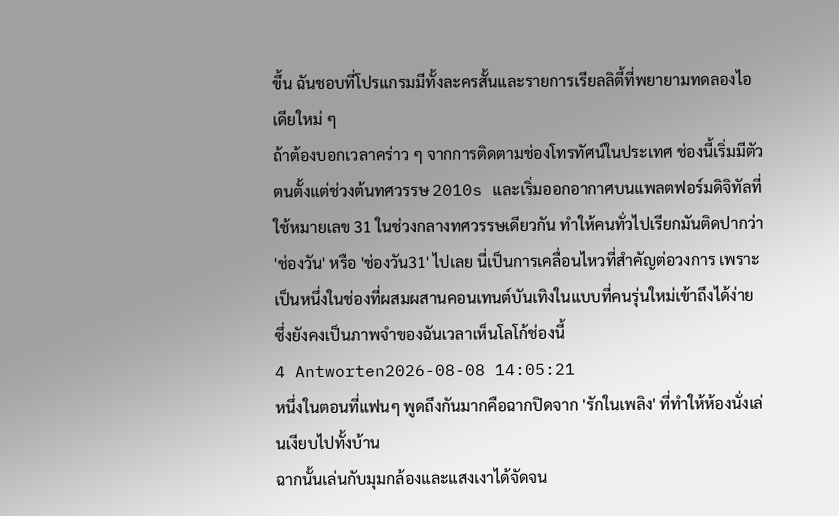ขึ้น ฉันชอบที่โปรแกรมมีทั้งละครสั้นและรายการเรียลลิตี้ที่พยายามทดลองไอเดียใหม่ ๆ
ถ้าต้องบอกเวลาคร่าว ๆ จากการติดตามช่องโทรทัศน์ในประเทศ ช่องนี้เริ่มมีตัวตนตั้งแต่ช่วงต้นทศวรรษ 2010s และเริ่มออกอากาศบนแพลตฟอร์มดิจิทัลที่ใช้หมายเลข 31 ในช่วงกลางทศวรรษเดียวกัน ทำให้คนทั่วไปเรียกมันติดปากว่า 'ช่องวัน' หรือ 'ช่องวัน31' ไปเลย นี่เป็นการเคลื่อนไหวที่สำคัญต่อวงการ เพราะเป็นหนึ่งในช่องที่ผสมผสานคอนเทนต์บันเทิงในแบบที่คนรุ่นใหม่เข้าถึงได้ง่าย ซึ่งยังคงเป็นภาพจำของฉันเวลาเห็นโลโก้ช่องนี้
4 Antworten2026-08-08 14:05:21
หนึ่งในตอนที่แฟนๆ พูดถึงกันมากคือฉากปิดจาก 'รักในเพลิง' ที่ทำให้ห้องนั่งเล่นเงียบไปทั้งบ้าน
ฉากนั้นเล่นกับมุมกล้องและแสงเงาได้จัดจน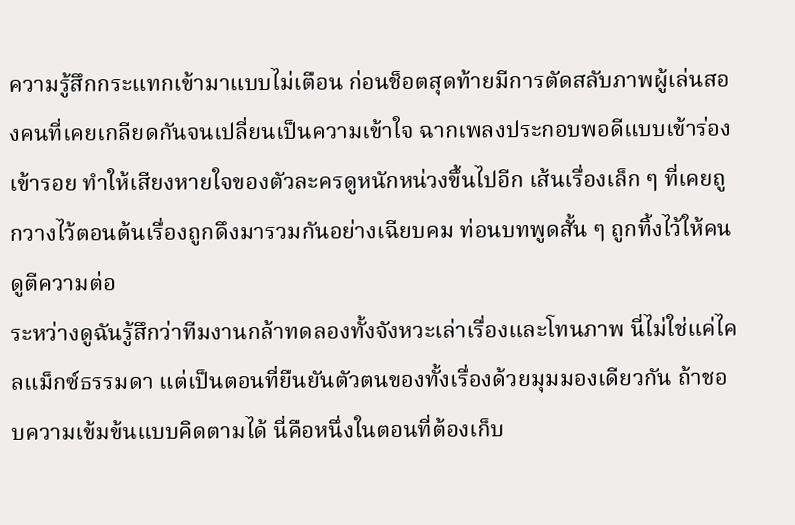ความรู้สึกกระแทกเข้ามาแบบไม่เตือน ก่อนช็อตสุดท้ายมีการตัดสลับภาพผู้เล่นสองคนที่เคยเกลียดกันจนเปลี่ยนเป็นความเข้าใจ ฉากเพลงประกอบพอดีแบบเข้าร่องเข้ารอย ทำให้เสียงหายใจของตัวละครดูหนักหน่วงขึ้นไปอีก เส้นเรื่องเล็ก ๆ ที่เคยถูกวางไว้ตอนต้นเรื่องถูกดึงมารวมกันอย่างเฉียบคม ท่อนบทพูดสั้น ๆ ถูกทิ้งไว้ให้คนดูตีความต่อ
ระหว่างดูฉันรู้สึกว่าทีมงานกล้าทดลองทั้งจังหวะเล่าเรื่องและโทนภาพ นี่ไม่ใช่แค่ไคลแม็กซ์ธรรมดา แต่เป็นตอนที่ยืนยันตัวตนของทั้งเรื่องด้วยมุมมองเดียวกัน ถ้าชอบความเข้มข้นแบบคิดตามได้ นี่คือหนึ่งในตอนที่ต้องเก็บ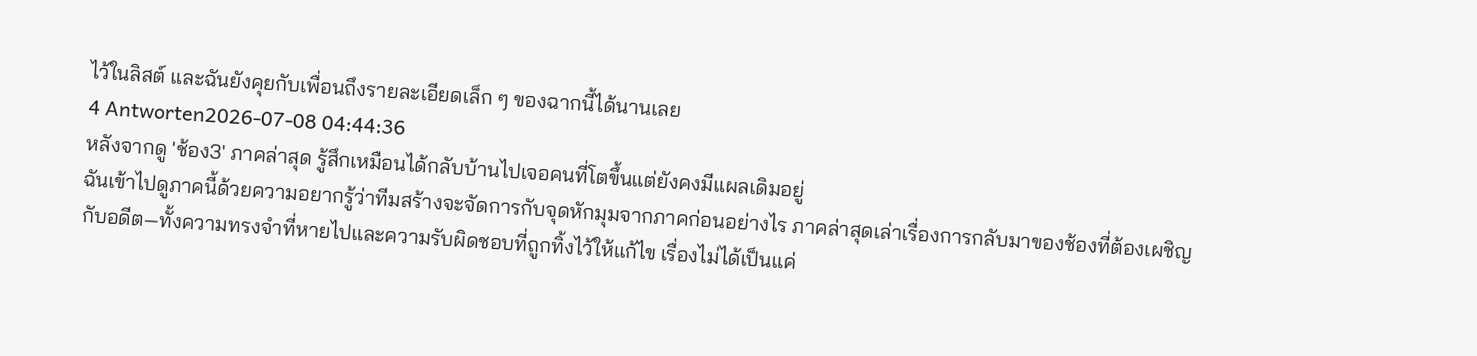ไว้ในลิสต์ และฉันยังคุยกับเพื่อนถึงรายละเอียดเล็ก ๆ ของฉากนี้ได้นานเลย
4 Antworten2026-07-08 04:44:36
หลังจากดู 'ช้อง3' ภาคล่าสุด รู้สึกเหมือนได้กลับบ้านไปเจอคนที่โตขึ้นแต่ยังคงมีแผลเดิมอยู่
ฉันเข้าไปดูภาคนี้ด้วยความอยากรู้ว่าทีมสร้างจะจัดการกับจุดหักมุมจากภาคก่อนอย่างไร ภาคล่าสุดเล่าเรื่องการกลับมาของช้องที่ต้องเผชิญกับอดีต—ทั้งความทรงจำที่หายไปและความรับผิดชอบที่ถูกทิ้งไว้ให้แก้ไข เรื่องไม่ได้เป็นแค่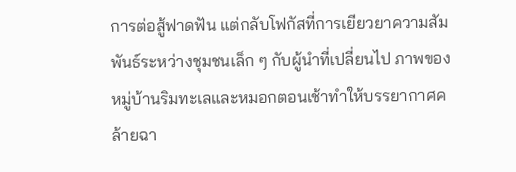การต่อสู้ฟาดฟัน แต่กลับโฟกัสที่การเยียวยาความสัมพันธ์ระหว่างชุมชนเล็ก ๆ กับผู้นำที่เปลี่ยนไป ภาพของหมู่บ้านริมทะเลและหมอกตอนเช้าทำให้บรรยากาศคล้ายฉา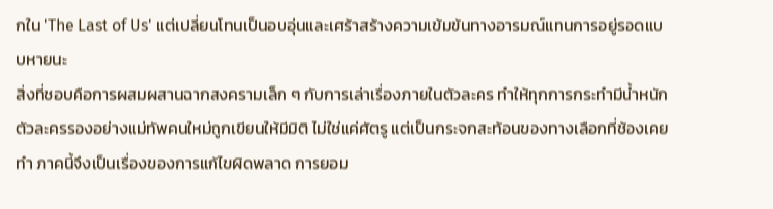กใน 'The Last of Us' แต่เปลี่ยนโทนเป็นอบอุ่นและเศร้าสร้างความเข้มข้นทางอารมณ์แทนการอยู่รอดแบบหายนะ
สิ่งที่ชอบคือการผสมผสานฉากสงครามเล็ก ๆ กับการเล่าเรื่องภายในตัวละคร ทำให้ทุกการกระทำมีน้ำหนัก ตัวละครรองอย่างแม่ทัพคนใหม่ถูกเขียนให้มีมิติ ไม่ใช่แค่ศัตรู แต่เป็นกระจกสะท้อนของทางเลือกที่ช้องเคยทำ ภาคนี้จึงเป็นเรื่องของการแก้ไขผิดพลาด การยอม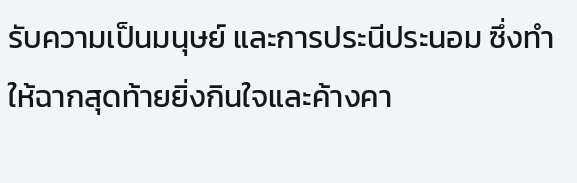รับความเป็นมนุษย์ และการประนีประนอม ซึ่งทำให้ฉากสุดท้ายยิ่งกินใจและค้างคา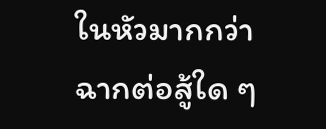ในหัวมากกว่าฉากต่อสู้ใด ๆ